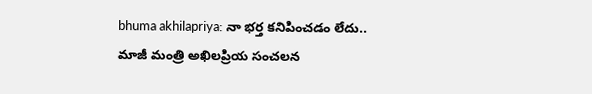bhuma akhilapriya: నా భర్త కనిపించడం లేదు.. మాజీ మంత్రి అఖిలప్రియ సంచలన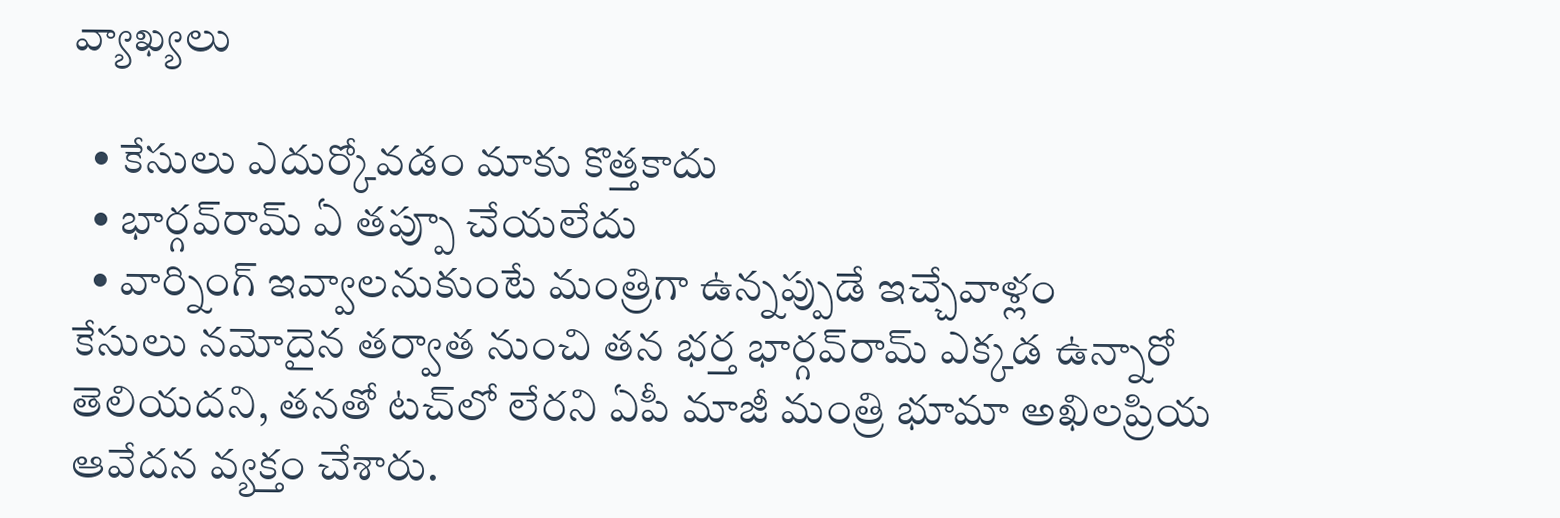వ్యాఖ్యలు

  • కేసులు ఎదుర్కోవడం మాకు కొత్తకాదు
  • భార్గవ్‌రామ్ ఏ తప్పూ చేయలేదు
  • వార్నింగ్ ఇవ్వాలనుకుంటే మంత్రిగా ఉన్నప్పుడే ఇచ్చేవాళ్లం
కేసులు నమోదైన తర్వాత నుంచి తన భర్త భార్గవ్‌రామ్ ఎక్కడ ఉన్నారో తెలియదని, తనతో టచ్‌లో లేరని ఏపీ మాజీ మంత్రి భూమా అఖిలప్రియ ఆవేదన వ్యక్తం చేశారు.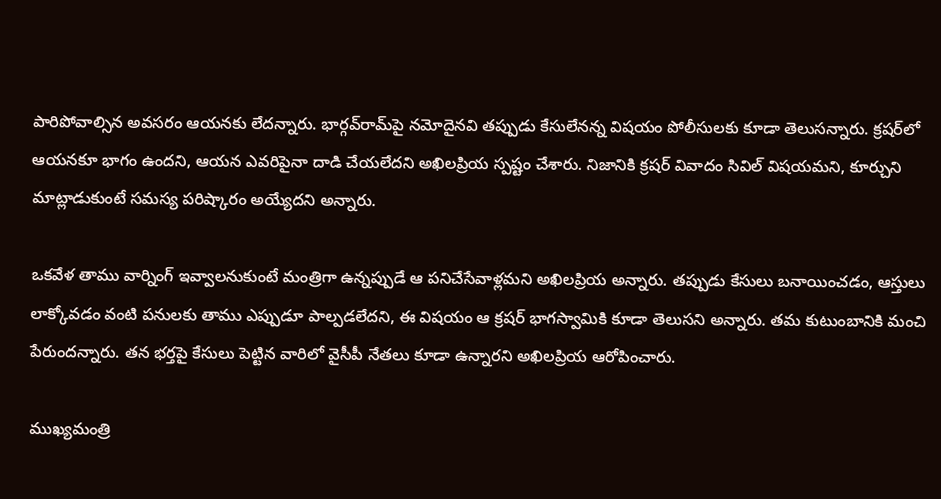పారిపోవాల్సిన అవసరం ఆయనకు లేదన్నారు. భార్గవ్‌రామ్‌పై నమోదైనవి తప్పుడు కేసులేనన్న విషయం పోలీసులకు కూడా తెలుసన్నారు. క్రషర్‌లో ఆయనకూ భాగం ఉందని, ఆయన ఎవరిపైనా దాడి చేయలేదని అఖిలప్రియ స్పష్టం చేశారు. నిజానికి క్రషర్ వివాదం సివిల్ విషయమని, కూర్చుని మాట్లాడుకుంటే సమస్య పరిష్కారం అయ్యేదని అన్నారు.

ఒకవేళ తాము వార్నింగ్ ఇవ్వాలనుకుంటే మంత్రిగా ఉన్నప్పుడే ఆ పనిచేసేవాళ్లమని అఖిలప్రియ అన్నారు. తప్పుడు కేసులు బనాయించడం, ఆస్తులు లాక్కోవడం వంటి పనులకు తాము ఎప్పుడూ పాల్పడలేదని, ఈ విషయం ఆ క్రషర్ భాగస్వామికి కూడా తెలుసని అన్నారు. తమ కుటుంబానికి మంచి పేరుందన్నారు. తన భర్తపై కేసులు పెట్టిన వారిలో వైసీపీ నేతలు కూడా ఉన్నారని అఖిలప్రియ ఆరోపించారు.

ముఖ్యమంత్రి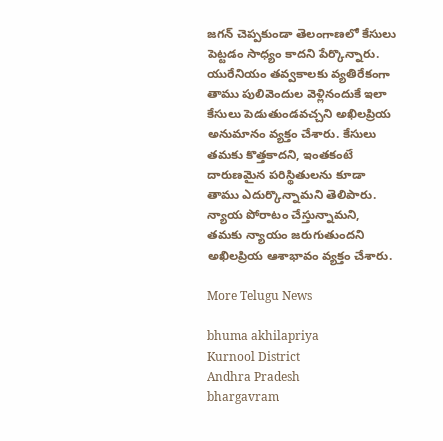జగన్ చెప్పకుండా తెలంగాణలో కేసులు పెట్టడం సాధ్యం కాదని పేర్కొన్నారు. యురేనియం తవ్వకాలకు వ్యతిరేకంగా తాము పులివెందుల వెళ్లినందుకే ఇలా కేసులు పెడుతుండవచ్చని అఖిలప్రియ అనుమానం వ్యక్తం చేశారు. కేసులు తమకు కొత్తకాదని, ఇంతకంటే దారుణమైన పరిస్థితులను కూడా తాము ఎదుర్కొన్నామని తెలిపారు. న్యాయ పోరాటం చేస్తున్నామని, తమకు న్యాయం జరుగుతుందని అఖిలప్రియ ఆశాభావం వ్యక్తం చేశారు.

More Telugu News

bhuma akhilapriya
Kurnool District
Andhra Pradesh
bhargavram